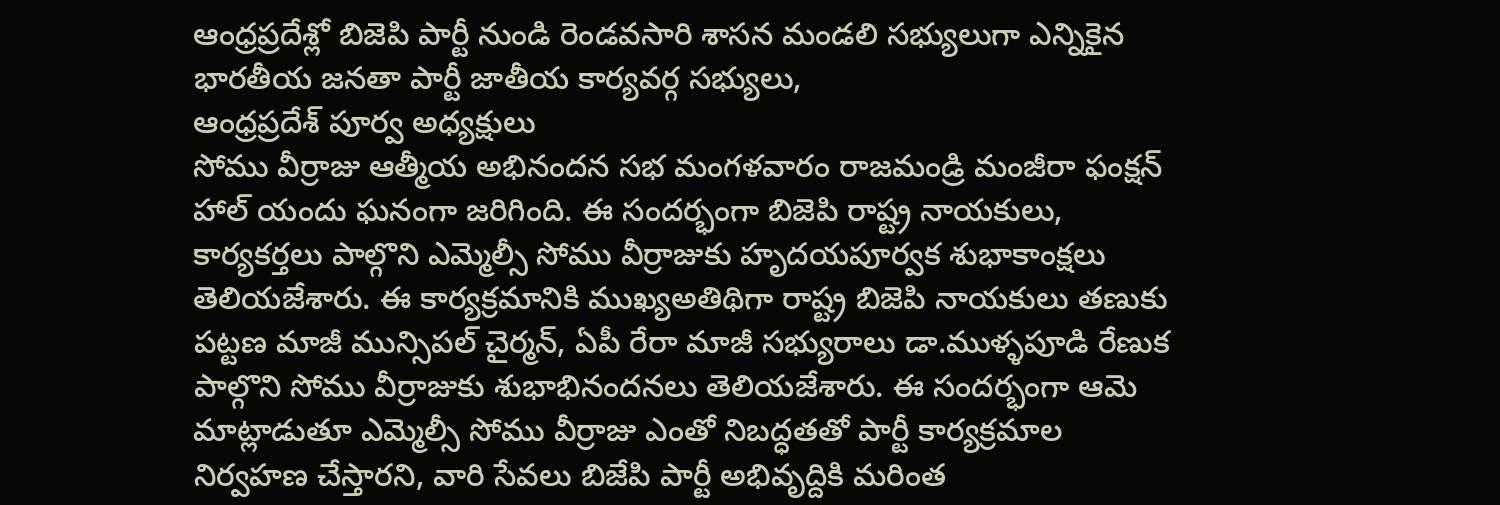ఆంధ్రప్రదేశ్లో బిజెపి పార్టీ నుండి రెండవసారి శాసన మండలి సభ్యులుగా ఎన్నికైన భారతీయ జనతా పార్టీ జాతీయ కార్యవర్గ సభ్యులు,
ఆంధ్రప్రదేశ్ పూర్వ అధ్యక్షులు
సోము వీర్రాజు ఆత్మీయ అభినందన సభ మంగళవారం రాజమండ్రి మంజీరా ఫంక్షన్ హాల్ యందు ఘనంగా జరిగింది. ఈ సందర్భంగా బిజెపి రాష్ట్ర నాయకులు, కార్యకర్తలు పాల్గొని ఎమ్మెల్సీ సోము వీర్రాజుకు హృదయపూర్వక శుభాకాంక్షలు తెలియజేశారు. ఈ కార్యక్రమానికి ముఖ్యఅతిథిగా రాష్ట్ర బిజెపి నాయకులు తణుకు పట్టణ మాజీ మున్సిపల్ చైర్మన్, ఏపీ రేరా మాజీ సభ్యురాలు డా.ముళ్ళపూడి రేణుక పాల్గొని సోము వీర్రాజుకు శుభాభినందనలు తెలియజేశారు. ఈ సందర్భంగా ఆమె మాట్లాడుతూ ఎమ్మెల్సీ సోము వీర్రాజు ఎంతో నిబద్ధతతో పార్టీ కార్యక్రమాల నిర్వహణ చేస్తారని, వారి సేవలు బిజేపి పార్టీ అభివృద్దికి మరింత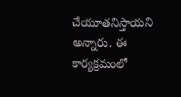చేయూతనిస్తాయని అన్నారు. ఈ కార్యక్రమంలో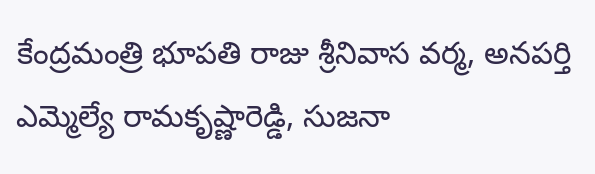కేంద్రమంత్రి భూపతి రాజు శ్రీనివాస వర్మ, అనపర్తి ఎమ్మెల్యే రామకృష్ణారెడ్డి, సుజనా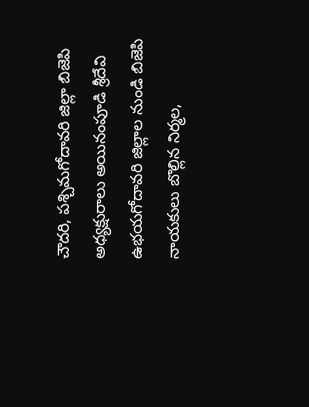చౌదరి, పశ్చిమగోదావరి జిల్లా బిజెపి అధ్యక్షురాలు అయినంపూడి శ్రీదేవి ఉభయగోదావరి జిల్లాల నుండి బిజెపి నాయకులు బొల్లిన నిర్మల,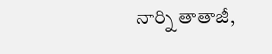నార్ని తాతాజీ,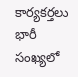కార్యకర్తలు భారీ సంఖ్యలో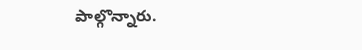పాల్గొన్నారు.